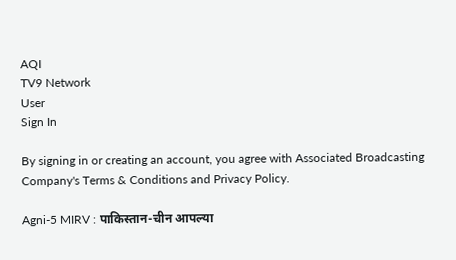AQI
TV9 Network
User
Sign In

By signing in or creating an account, you agree with Associated Broadcasting Company's Terms & Conditions and Privacy Policy.

Agni-5 MIRV : पाकिस्तान-चीन आपल्या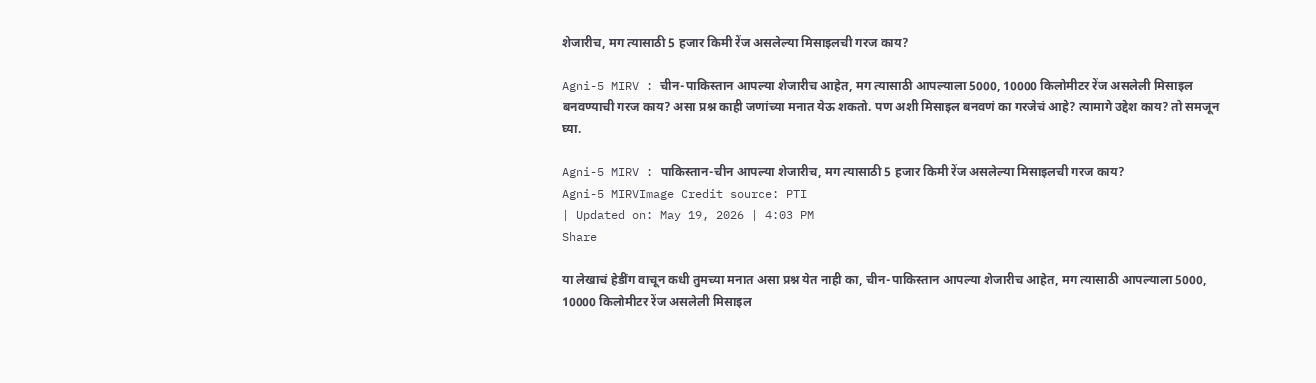शेजारीच, मग त्यासाठी 5 हजार किमी रेंज असलेल्या मिसाइलची गरज काय?

Agni-5 MIRV : चीन-पाकिस्तान आपल्या शेजारीच आहेत, मग त्यासाठी आपल्याला 5000, 10000 किलोमीटर रेंज असलेली मिसाइल बनवण्याची गरज काय? असा प्रश्न काही जणांच्या मनात येऊ शकतो. पण अशी मिसाइल बनवणं का गरजेचं आहे? त्यामागे उद्देश काय? तो समजून घ्या.

Agni-5 MIRV : पाकिस्तान-चीन आपल्या शेजारीच, मग त्यासाठी 5 हजार किमी रेंज असलेल्या मिसाइलची गरज काय?
Agni-5 MIRVImage Credit source: PTI
| Updated on: May 19, 2026 | 4:03 PM
Share

या लेखाचं हेडींग वाचून कधी तुमच्या मनात असा प्रश्न येत नाही का, चीन-पाकिस्तान आपल्या शेजारीच आहेत, मग त्यासाठी आपल्याला 5000, 10000 किलोमीटर रेंज असलेली मिसाइल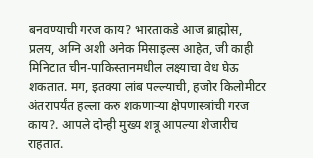बनवण्याची गरज काय? भारताकडे आज ब्राह्मोस, प्रलय, अग्नि अशी अनेक मिसाइल्स आहेत, जी काही मिनिटात चीन-पाकिस्तानमधील लक्ष्याचा वेध घेऊ शकतात. मग, इतक्या लांब पल्ल्याची, हजोर किलोमीटर अंतरापर्यंत हल्ला करु शकणाऱ्या क्षेपणास्त्रांची गरज काय?. आपले दोन्ही मुख्य शत्रू आपल्या शेजारीच राहतात.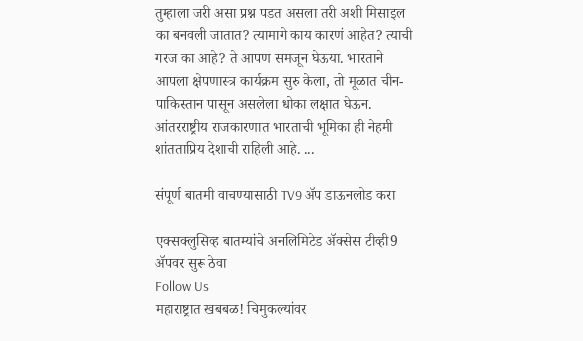तुम्हाला जरी असा प्रश्न पडत असला तरी अशी मिसाइल का बनवली जातात? त्यामागे काय कारणं आहेत? त्याची गरज का आहे? ते आपण समजून घेऊया. भारताने आपला क्षेपणास्त्र कार्यक्रम सुरु केला, तो मूळात चीन-पाकिस्तान पासून असलेला धोका लक्षात घेऊन. आंतरराष्ट्रीय राजकारणात भारताची भूमिका ही नेहमी शांतताप्रिय देशाची राहिली आहे. ...

संपूर्ण बातमी वाचण्यासाठी TV9 अ‍ॅप डाऊनलोड करा

एक्सक्लुसिव्ह बातम्यांचे अनलिमिटेड अ‍ॅक्सेस टीव्ही9 अ‍ॅपवर सुरू ठेवा
Follow Us
महाराष्ट्रात खबबळ! चिमुकल्यांवर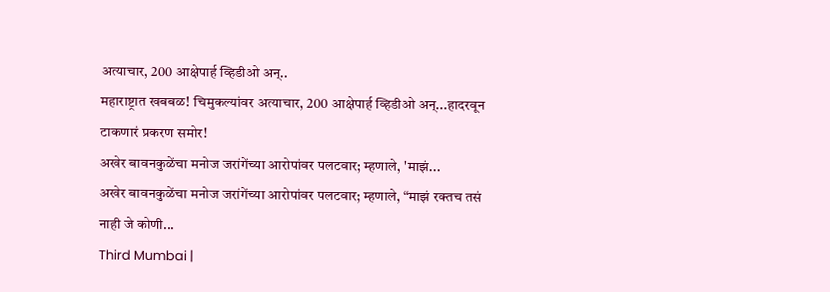अत्याचार, 200 आक्षेपार्ह व्हिडीओ अन्..
महाराष्ट्रात खबबळ! चिमुकल्यांवर अत्याचार, 200 आक्षेपार्ह व्हिडीओ अन्...हादरवून टाकणारं प्रकरण समोर!
अखेर बावनकुळेंचा मनोज जरांगेंच्या आरोपांवर पलटवार; म्हणाले, 'माझं...
अखेर बावनकुळेंचा मनोज जरांगेंच्या आरोपांवर पलटवार; म्हणाले, “माझं रक्तच तसं नाही जे कोणी...
Third Mumbai |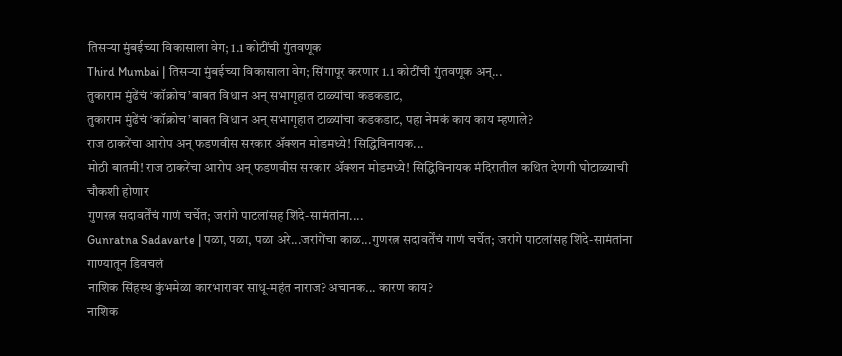तिसऱ्या मुंबईच्या विकासाला वेग; 1.1 कोटींची गुंतवणूक
Third Mumbai | तिसऱ्या मुंबईच्या विकासाला वेग; सिंगापूर करणार 1.1 कोटींची गुंतवणूक अन्...
तुकाराम मुंढेंचं ‘कॉक्रोच’बाबत विधान अन् सभागृहात टाळ्यांचा कडकडाट,
तुकाराम मुंढेंचं ‘कॉक्रोच’बाबत विधान अन् सभागृहात टाळ्यांचा कडकडाट, पहा नेमकं काय काय म्हणाले?
राज ठाकरेंचा आरोप अन् फडणवीस सरकार ॲक्शन मोडमध्ये! सिद्धिविनायक...
मोठी बातमी! राज ठाकरेंचा आरोप अन् फडणवीस सरकार ॲक्शन मोडमध्ये! सिद्धिविनायक मंदिरातील कथित देणगी घोटाळ्याची चौकशी होणार
गुणरत्न सदावर्तेंचं गाणं चर्चेत; जरांगे पाटलांसह शिंदे-सामंतांना....
Gunratna Sadavarte | पळा, पळा, पळा अरे...जरांगेंचा काळ...गुणरत्न सदावर्तेंचं गाणं चर्चेत; जरांगे पाटलांसह शिंदे-सामंतांना गाण्यातून डिवचलं
नाशिक सिंहस्थ कुंभमेळा कारभारावर साधू-महंत नाराज? अचानक... कारण काय?
नाशिक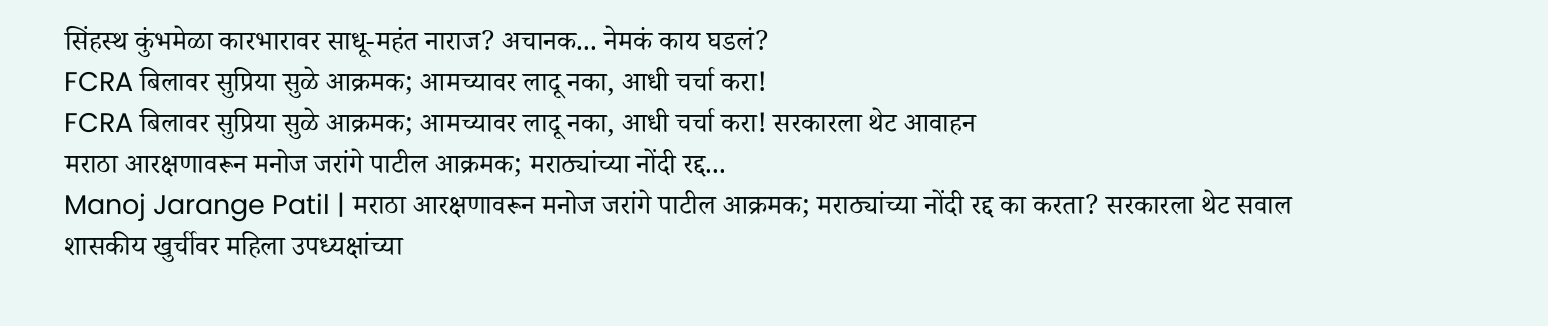सिंहस्थ कुंभमेळा कारभारावर साधू-महंत नाराज? अचानक... नेमकं काय घडलं?
FCRA बिलावर सुप्रिया सुळे आक्रमक; आमच्यावर लादू नका, आधी चर्चा करा!
FCRA बिलावर सुप्रिया सुळे आक्रमक; आमच्यावर लादू नका, आधी चर्चा करा! सरकारला थेट आवाहन
मराठा आरक्षणावरून मनोज जरांगे पाटील आक्रमक; मराठ्यांच्या नोंदी रद्द...
Manoj Jarange Patil | मराठा आरक्षणावरून मनोज जरांगे पाटील आक्रमक; मराठ्यांच्या नोंदी रद्द का करता? सरकारला थेट सवाल
शासकीय खुर्चीवर महिला उपध्यक्षांच्या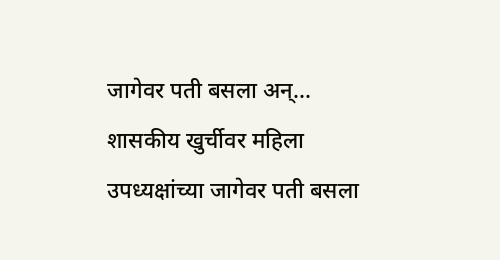जागेवर पती बसला अन्...
शासकीय खुर्चीवर महिला उपध्यक्षांच्या जागेवर पती बसला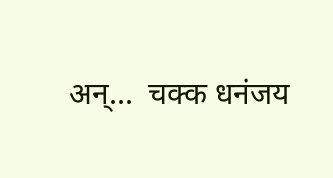अन्...  चक्क धनंजय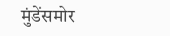मुंडेंसमोर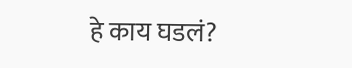हे काय घडलं?